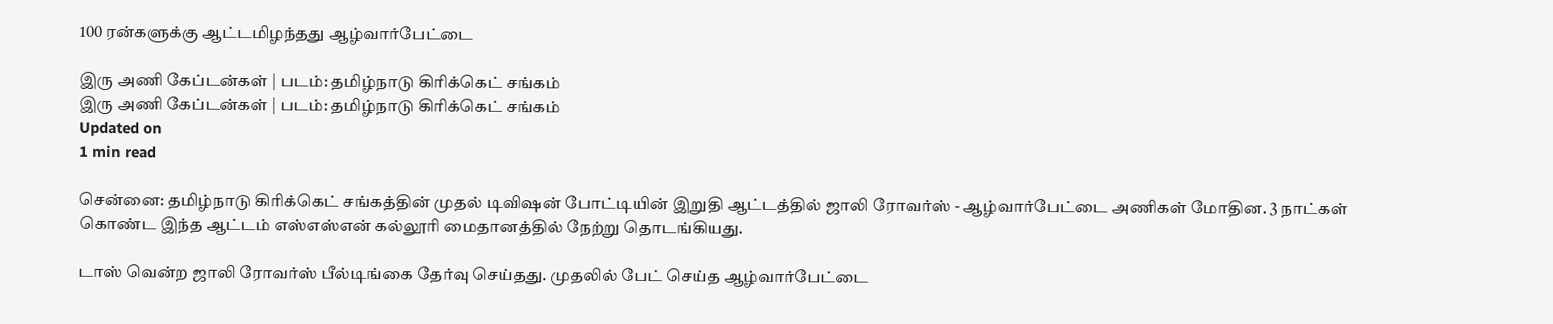100 ரன்களுக்கு ஆட்டமிழந்தது ஆழ்வார்பேட்டை

இரு அணி கேப்டன்கள் | படம்: தமிழ்நாடு கிரிக்கெட் சங்கம்
இரு அணி கேப்டன்கள் | படம்: தமிழ்நாடு கிரிக்கெட் சங்கம்
Updated on
1 min read

சென்னை: தமிழ்நாடு கிரிக்கெட் சங்கத்தின் முதல் டிவிஷன் போட்டியின் இறுதி ஆட்டத்தில் ஜாலி ரோவர்ஸ் - ஆழ்வார்பேட்டை அணிகள் மோதின. 3 நாட்கள் கொண்ட இந்த ஆட்டம் எஸ்எஸ்என் கல்லூரி மைதானத்தில் நேற்று தொடங்கியது.

டாஸ் வென்ற ஜாலி ரோவர்ஸ் பீல்டிங்கை தேர்வு செய்தது. முதலில் பேட் செய்த ஆழ்வார்பேட்டை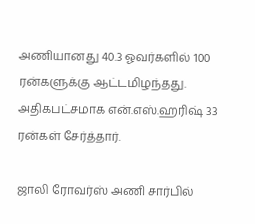அணியானது 40.3 ஓவர்களில் 100 ரன்களுக்கு ஆட்டமிழந்தது. அதிகபட்சமாக என்.எஸ்.ஹரிஷ் 33 ரன்கள் சேர்த்தார்.

ஜாலி ரோவர்ஸ் அணி சார்பில்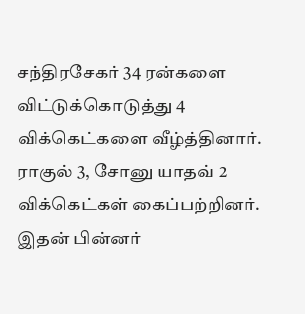சந்திரசேகர் 34 ரன்களை விட்டுக்கொடுத்து 4 விக்கெட்களை வீழ்த்தினார். ராகுல் 3, சோனு யாதவ் 2 விக்கெட்கள் கைப்பற்றினர். இதன் பின்னர்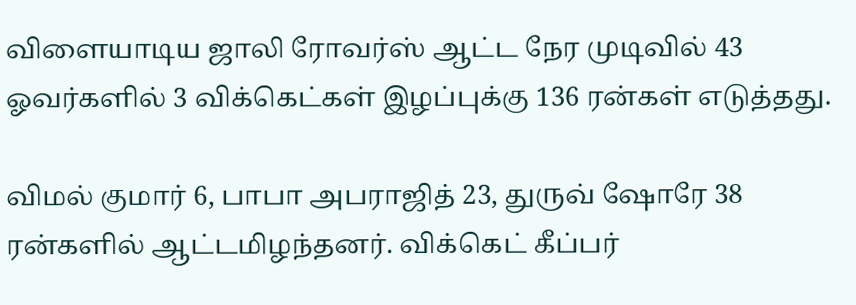விளையாடிய ஜாலி ரோவர்ஸ் ஆட்ட நேர முடிவில் 43 ஓவர்களில் 3 விக்கெட்கள் இழப்புக்கு 136 ரன்கள் எடுத்தது.

விமல் குமார் 6, பாபா அபராஜித் 23, துருவ் ஷோரே 38 ரன்களில் ஆட்டமிழந்தனர். விக்கெட் கீப்பர்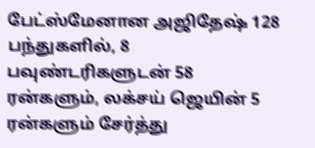பேட்ஸ்மேனான அஜிதேஷ் 128 பந்துகளில், 8 பவுண்டரிகளுடன் 58 ரன்களும், லக்சய் ஜெயின் 5 ரன்களும் சேர்த்து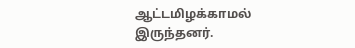ஆட்டமிழக்காமல் இருந்தனர்.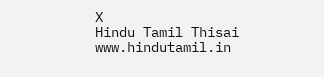X
Hindu Tamil Thisai
www.hindutamil.in